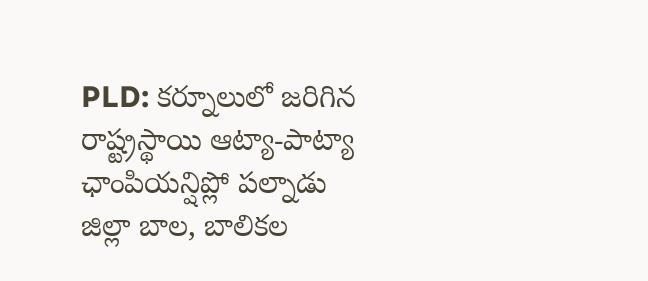PLD: కర్నూలులో జరిగిన రాష్ట్రస్థాయి ఆట్యా-పాట్యా ఛాంపియన్షిప్లో పల్నాడు జిల్లా బాల, బాలికల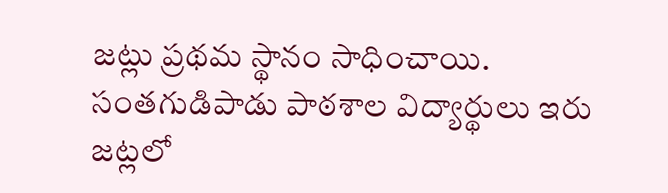జట్లు ప్రథమ స్థానం సాధించాయి. సంతగుడిపాడు పాఠశాల విద్యార్థులు ఇరు జట్లలో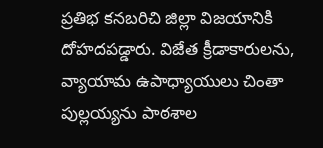ప్రతిభ కనబరిచి జిల్లా విజయానికి దోహదపడ్డారు. విజేత క్రీడాకారులను, వ్యాయామ ఉపాధ్యాయులు చింతా పుల్లయ్యను పాఠశాల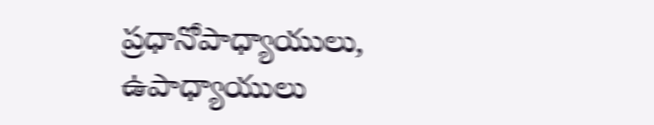ప్రధానోపాధ్యాయులు, ఉపాధ్యాయులు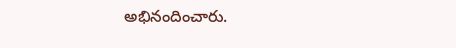అభినందించారు.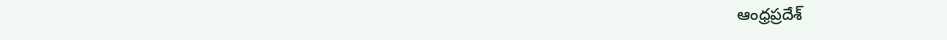ఆంధ్రప్రదేశ్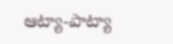ఆట్యా-పాట్యా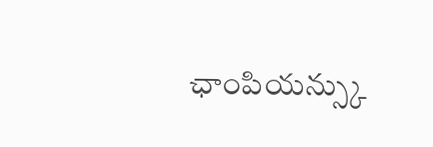ఛాంపియన్స్కు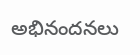అభినందనలు